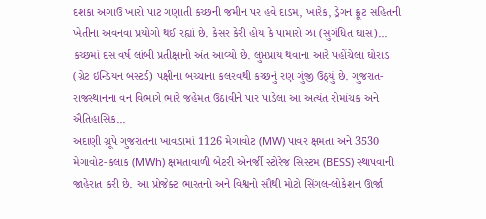દશકા અગાઉ ખારો પાટ ગણાતી કચ્છની જમીન પર હવે દાડમ, ખારેક, ડ્રેગન ફ્રૂટ સહિતની ખેતીના અવનવા પ્રયોગો થઈ રહ્યાં છે. કેસર કેરી હોય કે પામારો ઝા (સુગંધિત ઘાસ)...
કચ્છમાં દસ વર્ષ લાંબી પ્રતીક્ષાનો અંત આવ્યો છે. લુપ્તપ્રાય થવાના આરે પહોંચેલા ઘોરાડ (ગ્રેટ ઇન્ડિયન બસ્ટર્ડ) પક્ષીના બચ્ચાના કલરવથી કચ્છનું રણ ગુંજી ઉઠ્યું છે. ગુજરાત-રાજસ્થાનના વન વિભાગે ભારે જહેમત ઉઠાવીને પાર પાડેલા આ અત્યંત રોમાંચક અને ઐતિહાસિક...
અદાણી ગ્રૂપે ગુજરાતના ખાવડામાં 1126 મેગાવોટ (MW) પાવર ક્ષમતા અને 3530 મેગાવોટ-કલાક (MWh) ક્ષમતાવાળી બેટરી એનર્જી સ્ટોરેજ સિસ્ટમ (BESS) સ્થાપવાની જાહેરાત કરી છે. આ પ્રોજેક્ટ ભારતનો અને વિશ્વનો સૌથી મોટો સિંગલ-લોકેશન ઊર્જા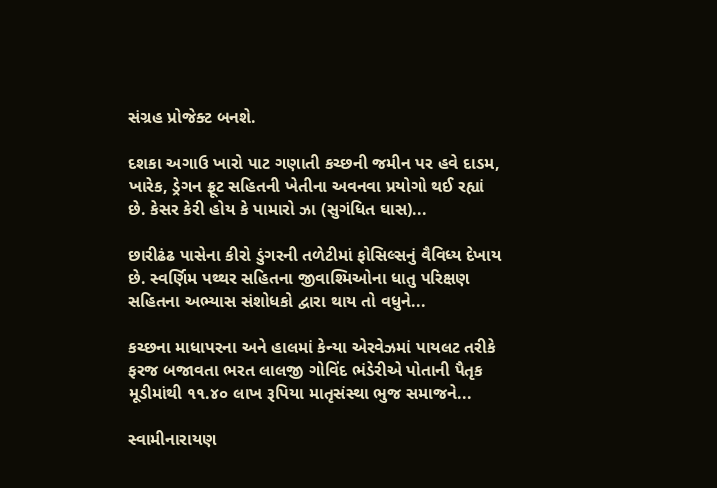સંગ્રહ પ્રોજેક્ટ બનશે.

દશકા અગાઉ ખારો પાટ ગણાતી કચ્છની જમીન પર હવે દાડમ, ખારેક, ડ્રેગન ફ્રૂટ સહિતની ખેતીના અવનવા પ્રયોગો થઈ રહ્યાં છે. કેસર કેરી હોય કે પામારો ઝા (સુગંધિત ઘાસ)...

છારીઢંઢ પાસેના કીરો ડુંગરની તળેટીમાં ફોસિલ્સનું વૈવિધ્ય દેખાય છે. સ્વર્ણિમ પથ્થર સહિતના જીવાશ્મિઓના ધાતુ પરિક્ષણ સહિતના અભ્યાસ સંશોધકો દ્વારા થાય તો વધુને...

કચ્છના માધાપરના અને હાલમાં કેન્યા એરવેઝમાં પાયલટ તરીકે ફરજ બજાવતા ભરત લાલજી ગોવિંદ ભંડેરીએ પોતાની પૈતૃક મૂડીમાંથી ૧૧.૪૦ લાખ રૂપિયા માતૃસંસ્થા ભુજ સમાજને...

સ્વામીનારાયણ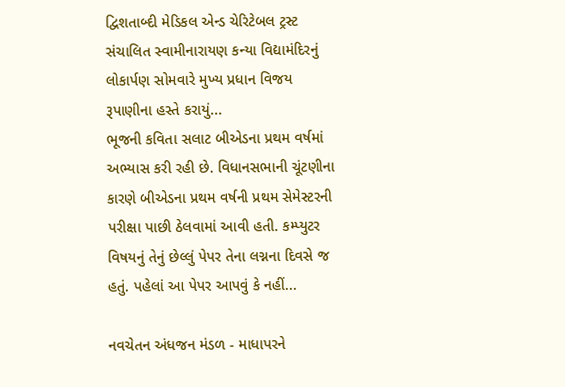દ્વિશતાબ્દી મેડિકલ એન્ડ ચેરિટેબલ ટ્રસ્ટ સંચાલિત સ્વામીનારાયણ કન્યા વિદ્યામંદિરનું લોકાર્પણ સોમવારે મુખ્ય પ્રધાન વિજય રૂપાણીના હસ્તે કરાયું...
ભૂજની કવિતા સલાટ બીએડના પ્રથમ વર્ષમાં અભ્યાસ કરી રહી છે. વિધાનસભાની ચૂંટણીના કારણે બીએડના પ્રથમ વર્ષની પ્રથમ સેમેસ્ટરની પરીક્ષા પાછી ઠેલવામાં આવી હતી. કમ્પ્યુટર વિષયનું તેનું છેલ્લું પેપર તેના લગ્નના દિવસે જ હતું. પહેલાં આ પેપર આપવું કે નહીં...

નવચેતન અંધજન મંડળ - માધાપરને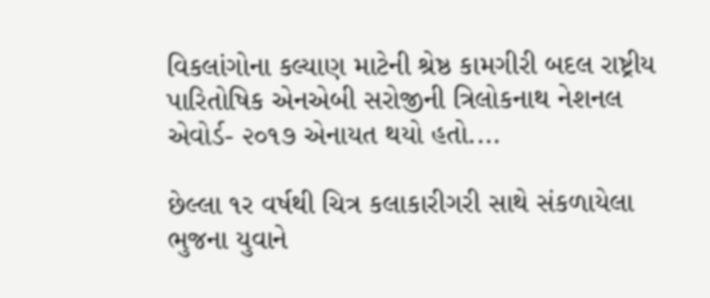વિકલાંગોના કલ્યાણ માટેની શ્રેષ્ઠ કામગીરી બદલ રાષ્ટ્રીય પારિતોષિક એનએબી સરોજીની ત્રિલોકનાથ નેશનલ એવોર્ડ- ૨૦૧૭ એનાયત થયો હતો....

છેલ્લા ૧ર વર્ષથી ચિત્ર કલાકારીગરી સાથે સંકળાયેલા ભુજના યુવાને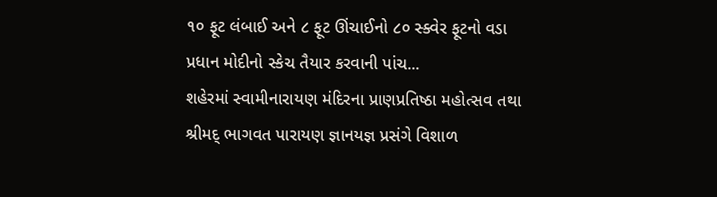૧૦ ફૂટ લંબાઈ અને ૮ ફૂટ ઊંચાઈનો ૮૦ સ્ક્વેર ફૂટનો વડા પ્રધાન મોદીનો સ્કેચ તૈયાર કરવાની પાંચ...
શહેરમાં સ્વામીનારાયણ મંદિરના પ્રાણપ્રતિષ્ઠા મહોત્સવ તથા શ્રીમદ્ ભાગવત પારાયણ જ્ઞાનયજ્ઞ પ્રસંગે વિશાળ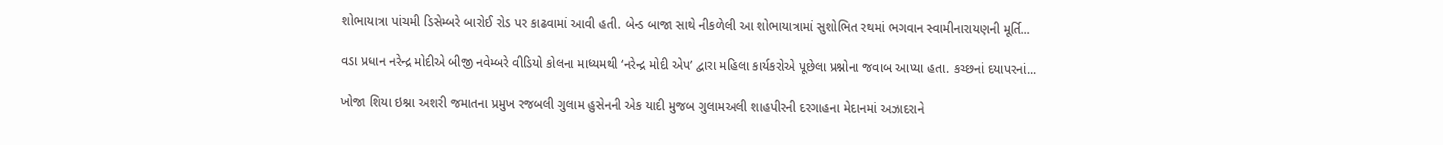શોભાયાત્રા પાંચમી ડિસેમ્બરે બારોઈ રોડ પર કાઢવામાં આવી હતી. બેન્ડ બાજા સાથે નીકળેલી આ શોભાયાત્રામાં સુશોભિત રથમાં ભગવાન સ્વામીનારાયણની મૂર્તિ...

વડા પ્રધાન નરેન્દ્ર મોદીએ બીજી નવેમ્બરે વીડિયો કોલના માધ્યમથી ‘નરેન્દ્ર મોદી એપ’ દ્વારા મહિલા કાર્યકરોએ પૂછેલા પ્રશ્નોના જવાબ આપ્યા હતા. કચ્છનાં દયાપરનાં...

ખોજા શિયા ઇશ્ના અશરી જમાતના પ્રમુખ રજબલી ગુલામ હુસેનની એક યાદી મુજબ ગુલામઅલી શાહપીરની દરગાહના મેદાનમાં અઝાદરાને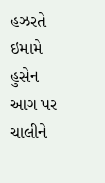હઝરતે ઇમામે હુસેન આગ પર ચાલીને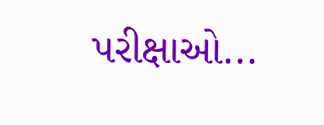પરીક્ષાઓ...